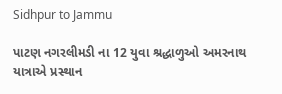Sidhpur to Jammu

પાટણ નગરલીમડી ના 12 યુવા શ્રદ્ધાળુઓ અમરનાથ યાત્રાએ પ્રસ્થાન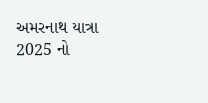અમરનાથ યાત્રા 2025 નો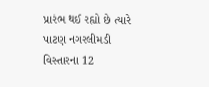પ્રારંભ થઈ રહ્યો છે ત્યારે પાટણ નગરલીમડી વિસ્તારના 12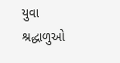યુવા શ્રદ્ધાળુઓ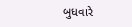બુધવારે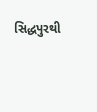સિદ્ધપુરથી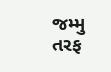જમ્મુ તરફ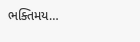ભક્તિમય…